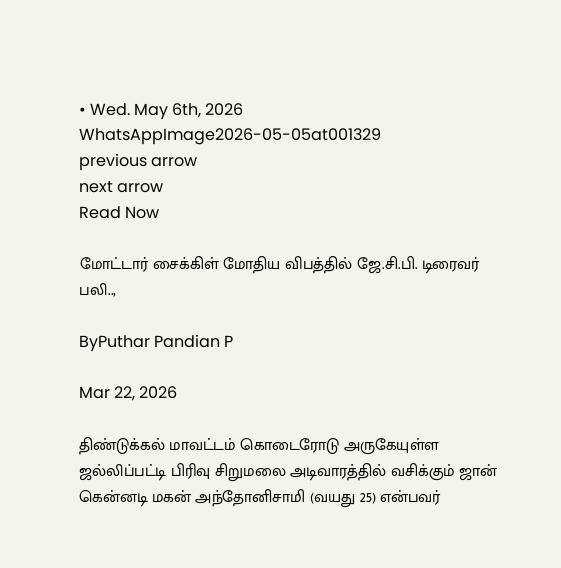• Wed. May 6th, 2026
WhatsAppImage2026-05-05at001329
previous arrow
next arrow
Read Now

மோட்டார் சைக்கிள் மோதிய விபத்தில் ஜே.சி.பி. டிரைவர் பலி..,

ByPuthar Pandian P

Mar 22, 2026

திண்டுக்கல் மாவட்டம் கொடைரோடு அருகேயுள்ள ஜல்லிப்பட்டி பிரிவு சிறுமலை அடிவாரத்தில் வசிக்கும் ஜான் கென்னடி மகன் அந்தோனிசாமி (வயது 25) என்பவர்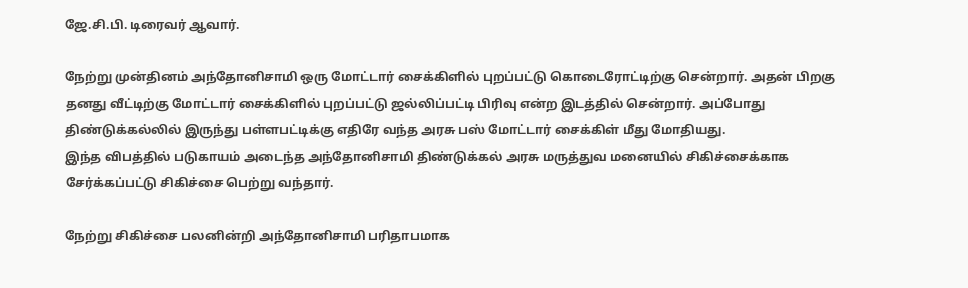ஜே.சி.பி. டிரைவர் ஆவார்.

நேற்று முன்தினம் அந்தோனிசாமி ஒரு மோட்டார் சைக்கிளில் புறப்பட்டு கொடைரோட்டிற்கு சென்றார். அதன் பிறகு தனது வீட்டிற்கு மோட்டார் சைக்கிளில் புறப்பட்டு ஜல்லிப்பட்டி பிரிவு என்ற இடத்தில் சென்றார். அப்போது திண்டுக்கல்லில் இருந்து பள்ளபட்டிக்கு எதிரே வந்த அரசு பஸ் மோட்டார் சைக்கிள் மீது மோதியது.
இந்த விபத்தில் படுகாயம் அடைந்த அந்தோனிசாமி திண்டுக்கல் அரசு மருத்துவ மனையில் சிகிச்சைக்காக சேர்க்கப்பட்டு சிகிச்சை பெற்று வந்தார்.

நேற்று சிகிச்சை பலனின்றி அந்தோனிசாமி பரிதாபமாக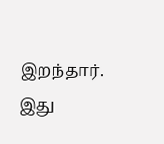இறந்தார்.
இது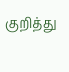குறித்து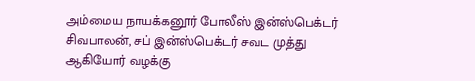அம்மைய நாயக்கனூர் போலீஸ் இன்ஸ்பெக்டர் சிவபாலன், சப் இன்ஸ்பெக்டர் சவட முத்து ஆகியோர் வழக்கு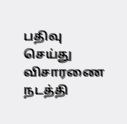பதிவு செய்து விசாரணை நடத்தி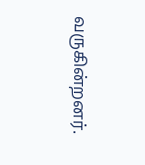வருகின்றனர்.